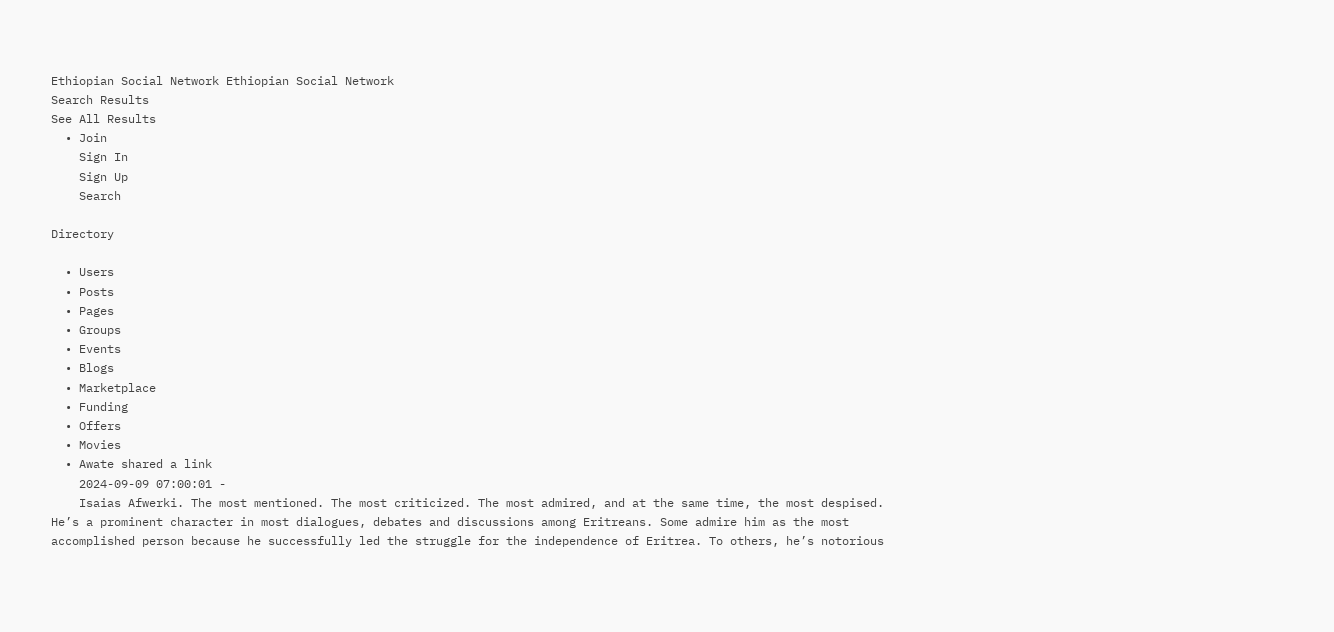Ethiopian Social Network Ethiopian Social Network
Search Results
See All Results
  • Join
    Sign In
    Sign Up
    Search

Directory

  • Users
  • Posts
  • Pages
  • Groups
  • Events
  • Blogs
  • Marketplace
  • Funding
  • Offers
  • Movies
  • Awate shared a link
    2024-09-09 07:00:01 -
    Isaias Afwerki. The most mentioned. The most criticized. The most admired, and at the same time, the most despised. He’s a prominent character in most dialogues, debates and discussions among Eritreans. Some admire him as the most accomplished person because he successfully led the struggle for the independence of Eritrea. To others, he’s notorious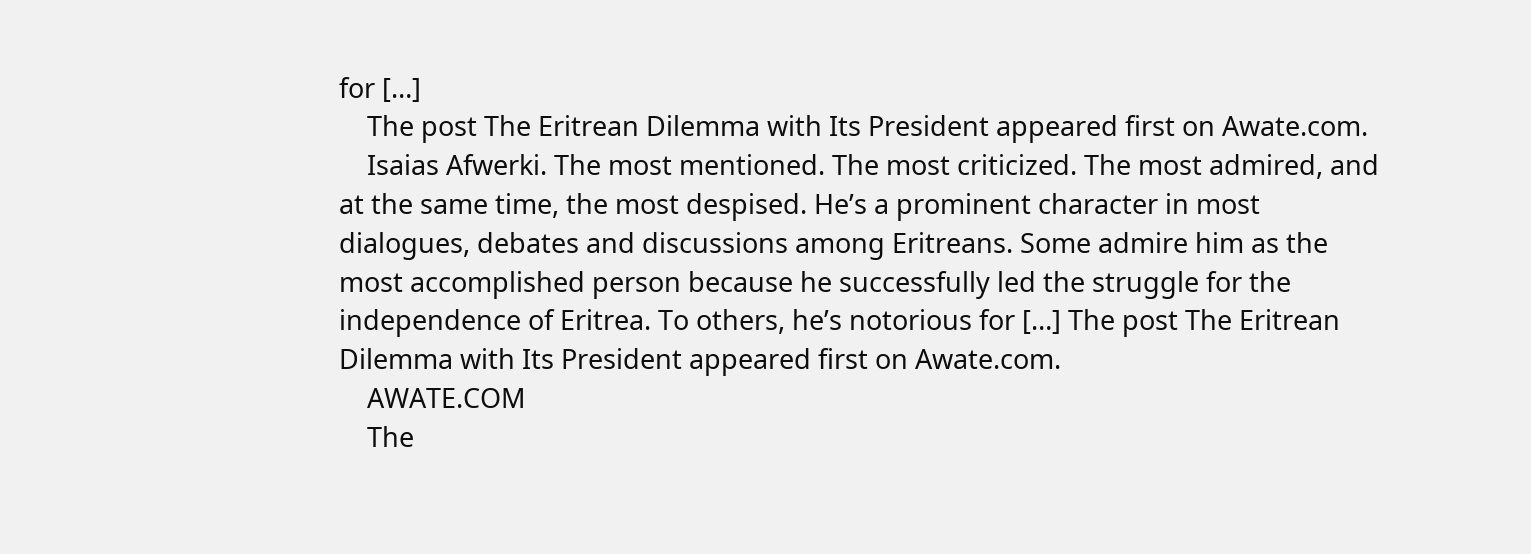for […]
    The post The Eritrean Dilemma with Its President appeared first on Awate.com.
    Isaias Afwerki. The most mentioned. The most criticized. The most admired, and at the same time, the most despised. He’s a prominent character in most dialogues, debates and discussions among Eritreans. Some admire him as the most accomplished person because he successfully led the struggle for the independence of Eritrea. To others, he’s notorious for […] The post The Eritrean Dilemma with Its President appeared first on Awate.com.
    AWATE.COM
    The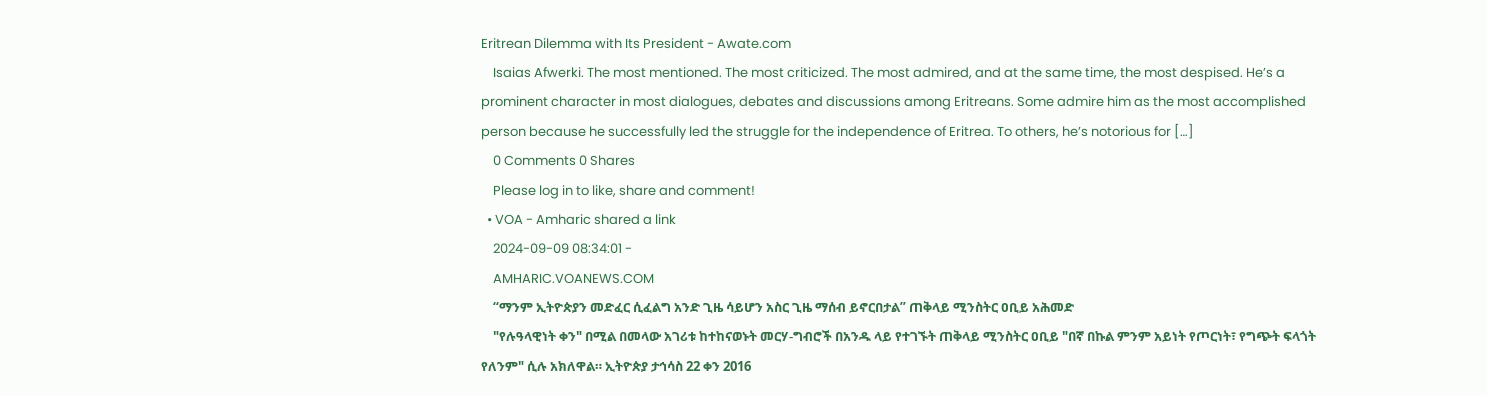Eritrean Dilemma with Its President - Awate.com
    Isaias Afwerki. The most mentioned. The most criticized. The most admired, and at the same time, the most despised. He’s a prominent character in most dialogues, debates and discussions among Eritreans. Some admire him as the most accomplished person because he successfully led the struggle for the independence of Eritrea. To others, he’s notorious for […]
    0 Comments 0 Shares
    Please log in to like, share and comment!
  • VOA - Amharic shared a link
    2024-09-09 08:34:01 -
    AMHARIC.VOANEWS.COM
    “ማንም ኢትዮጵያን መድፈር ሲፈልግ አንድ ጊዜ ሳይሆን አስር ጊዜ ማሰብ ይኖርበታል” ጠቅላይ ሚንስትር ዐቢይ አሕመድ
    "የሉዓላዊነት ቀን" በሚል በመላው አገሪቱ ከተከናወኑት መርሃ-ግብሮች በአንዱ ላይ የተገኙት ጠቅላይ ሚንስትር ዐቢይ "በኛ በኩል ምንም አይነት የጦርነት፣ የግጭት ፍላጎት የለንም" ሲሉ አክለዋል። ኢትዮጵያ ታኅሳስ 22 ቀን 2016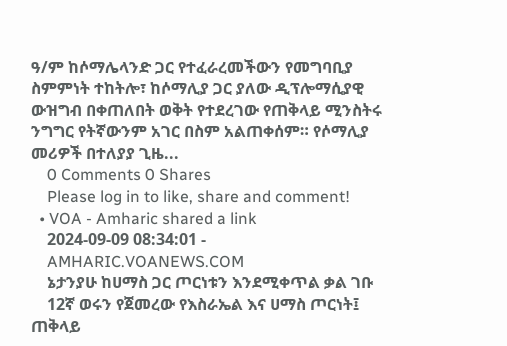ዓ/ም ከሶማሌላንድ ጋር የተፈራረመችውን የመግባቢያ ስምምነት ተከትሎ፣ ከሶማሊያ ጋር ያለው ዲፕሎማሲያዊ ውዝግብ በቀጠለበት ወቅት የተደረገው የጠቅላይ ሚንስትሩ ንግግር የትኛውንም አገር በስም አልጠቀሰም። የሶማሊያ መሪዎች በተለያያ ጊዜ...
    0 Comments 0 Shares
    Please log in to like, share and comment!
  • VOA - Amharic shared a link
    2024-09-09 08:34:01 -
    AMHARIC.VOANEWS.COM
    ኔታንያሁ ከሀማስ ጋር ጦርነቱን እንደሚቀጥል ቃል ገቡ
    12ኛ ወሩን የጀመረው የእስራኤል እና ሀማስ ጦርነት፤ ጠቅላይ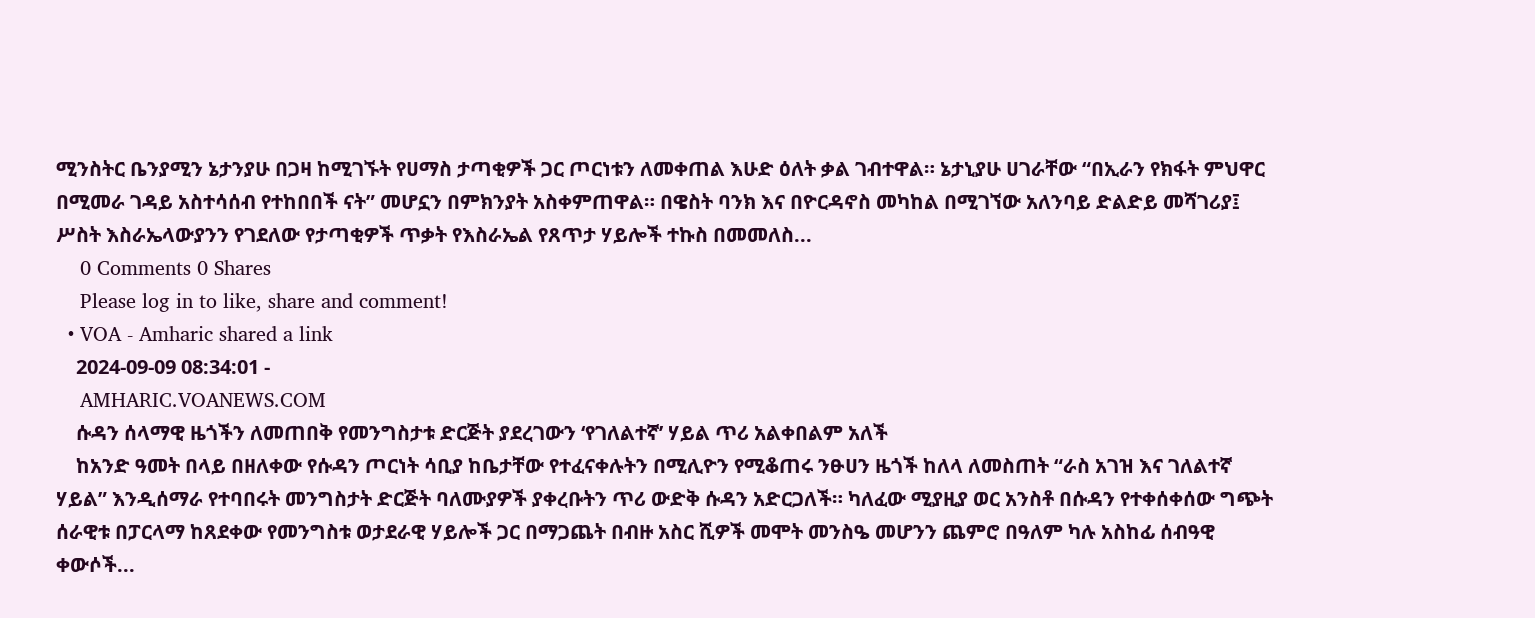ሚንስትር ቤንያሚን ኔታንያሁ በጋዛ ከሚገኙት የሀማስ ታጣቂዎች ጋር ጦርነቱን ለመቀጠል እሁድ ዕለት ቃል ገብተዋል። ኔታኒያሁ ሀገራቸው “በኢራን የክፋት ምህዋር በሚመራ ገዳይ አስተሳሰብ የተከበበች ናት” መሆኗን በምክንያት አስቀምጠዋል። በዌስት ባንክ እና በዮርዳኖስ መካከል በሚገኘው አለንባይ ድልድይ መሻገሪያ፤ ሥስት እስራኤላውያንን የገደለው የታጣቂዎች ጥቃት የእስራኤል የጸጥታ ሃይሎች ተኩስ በመመለስ...
    0 Comments 0 Shares
    Please log in to like, share and comment!
  • VOA - Amharic shared a link
    2024-09-09 08:34:01 -
    AMHARIC.VOANEWS.COM
    ሱዳን ሰላማዊ ዜጎችን ለመጠበቅ የመንግስታቱ ድርጅት ያደረገውን ‘የገለልተኛ’ ሃይል ጥሪ አልቀበልም አለች
    ከአንድ ዓመት በላይ በዘለቀው የሱዳን ጦርነት ሳቢያ ከቤታቸው የተፈናቀሉትን በሚሊዮን የሚቆጠሩ ንፁሀን ዜጎች ከለላ ለመስጠት “ራስ አገዝ እና ገለልተኛ ሃይል” እንዲሰማራ የተባበሩት መንግስታት ድርጅት ባለሙያዎች ያቀረቡትን ጥሪ ውድቅ ሱዳን አድርጋለች። ካለፈው ሚያዚያ ወር አንስቶ በሱዳን የተቀሰቀሰው ግጭት ሰራዊቱ በፓርላማ ከጸደቀው የመንግስቱ ወታደራዊ ሃይሎች ጋር በማጋጨት በብዙ አስር ሺዎች መሞት መንስዔ መሆንን ጨምሮ በዓለም ካሉ አስከፊ ሰብዓዊ ቀውሶች...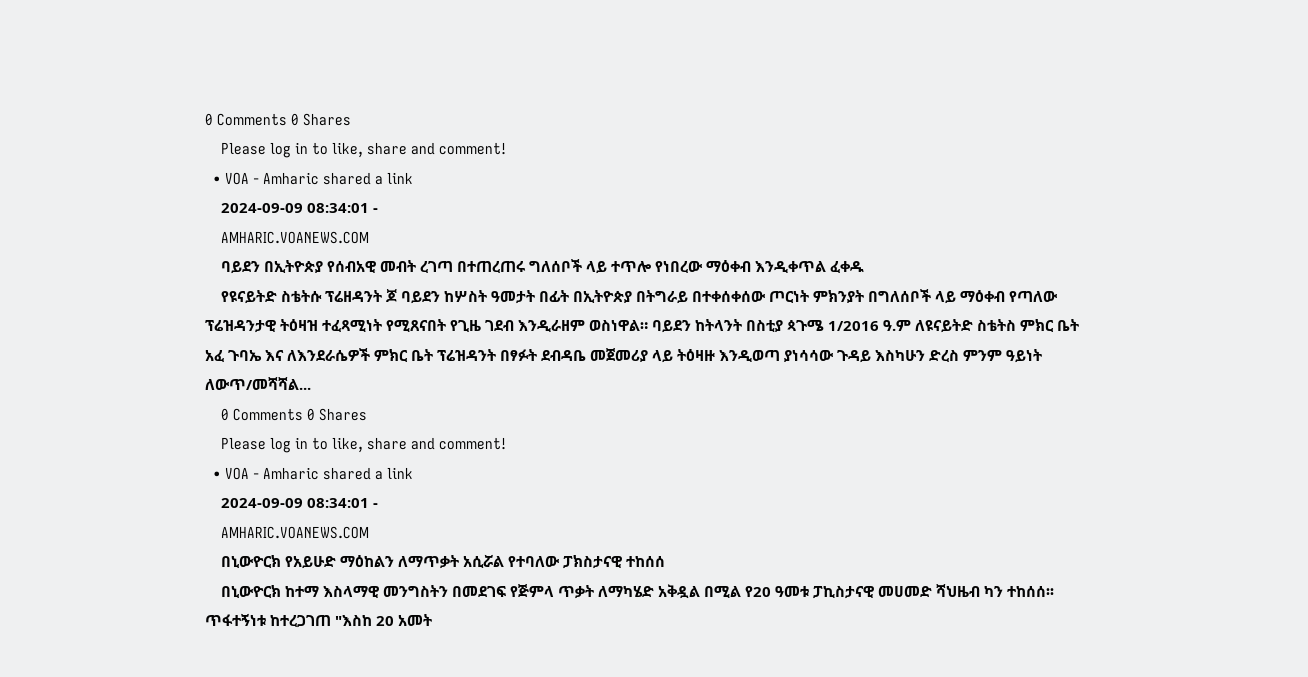0 Comments 0 Shares
    Please log in to like, share and comment!
  • VOA - Amharic shared a link
    2024-09-09 08:34:01 -
    AMHARIC.VOANEWS.COM
    ባይደን በኢትዮጵያ የሰብአዊ መብት ረገጣ በተጠረጠሩ ግለሰቦች ላይ ተጥሎ የነበረው ማዕቀብ እንዲቀጥል ፈቀዱ
    የዩናይትድ ስቴትሱ ፕሬዘዳንት ጆ ባይደን ከሦስት ዓመታት በፊት በኢትዮጵያ በትግራይ በተቀሰቀሰው ጦርነት ምክንያት በግለሰቦች ላይ ማዕቀብ የጣለው ፕሬዝዳንታዊ ትዕዛዝ ተፈጻሚነት የሚጸናበት የጊዜ ገደብ እንዲራዘም ወስነዋል። ባይደን ከትላንት በስቲያ ጳጉሜ 1/2016 ዓ.ም ለዩናይትድ ስቴትስ ምክር ቤት አፈ ጉባኤ እና ለእንደራሴዎች ምክር ቤት ፕሬዝዳንት በፃፉት ደብዳቤ መጀመሪያ ላይ ትዕዛዙ እንዲወጣ ያነሳሳው ጉዳይ እስካሁን ድረስ ምንም ዓይነት ለውጥ/መሻሻል...
    0 Comments 0 Shares
    Please log in to like, share and comment!
  • VOA - Amharic shared a link
    2024-09-09 08:34:01 -
    AMHARIC.VOANEWS.COM
    በኒውዮርክ የአይሁድ ማዕከልን ለማጥቃት አሲሯል የተባለው ፓክስታናዊ ተከሰሰ
    በኒውዮርክ ከተማ እስላማዊ መንግስትን በመደገፍ የጅምላ ጥቃት ለማካሄድ አቅዷል በሚል የ20 ዓመቱ ፓኪስታናዊ መሀመድ ሻህዜብ ካን ተከሰሰ፡፡ ጥፋተኝነቱ ከተረጋገጠ "እስከ 20 አመት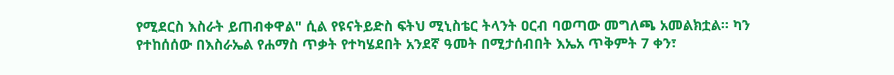የሚደርስ እስራት ይጠብቀዋል" ሲል የዩናትይድስ ፍትህ ሚኒስቴር ትላንት ዐርብ ባወጣው መግለጫ አመልክቷል፡፡ ካን የተከሰሰው በእስራኤል የሐማስ ጥቃት የተካሄደበት አንደኛ ዓመት በሚታሰብበት እኤአ ጥቅምት 7 ቀን፣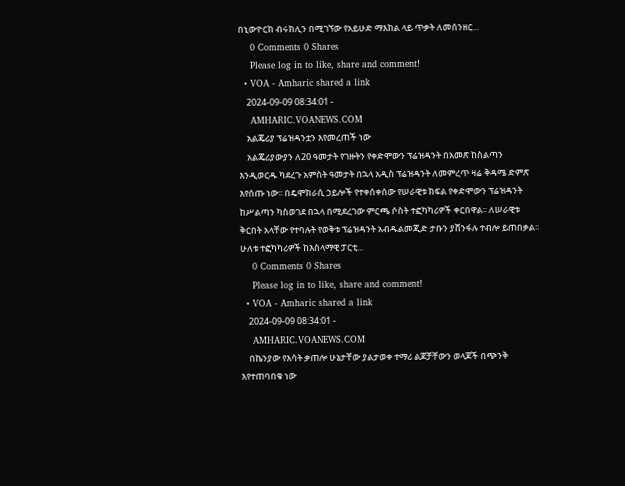በኒውዮርክ ብሩክሊን በሚገኘው የአይሁድ ማእከል ላይ ጥቃት ለመሰንዘር...
    0 Comments 0 Shares
    Please log in to like, share and comment!
  • VOA - Amharic shared a link
    2024-09-09 08:34:01 -
    AMHARIC.VOANEWS.COM
    አልጄሪያ ፕሬዝዳንቷን እየመረጠች ነው
    አልጄሪያውያን ለ20 ዓመታት የገዙትን የቀድሞውን ፕሬዝዳንት በአመጽ ከስልጣን እንዲወርዱ ካደረጉ አምስት ዓመታት በኋላ አዲስ ፕሬዝዳንት ለመምረጥ ዛሬ ቅዳሜ ድምጽ እየሰጡ ነው፡፡ በዴሞክራሲ ኃይሎች የተቀሰቀሰው የሠራዊቱ ክፍል የቀድሞውን ፕሬዝዳንት ከሥልጣን ካስወገደ በኋላ በሚደረገው ምርጫ ሶስት ተፎካካሪዎች ቀርበዋል፡፡ ለሠራዊቱ ቅርበት አላቸው የተባሉት የወቅቱ ፕሬዝዳንት አብዱልመጂድ ታቡን ያሸንፋሉ ተብሎ ይጠበቃል፡፡ ሁለቱ ተፎካካሪዎች ከእስላማዊ ፓርቲ...
    0 Comments 0 Shares
    Please log in to like, share and comment!
  • VOA - Amharic shared a link
    2024-09-09 08:34:01 -
    AMHARIC.VOANEWS.COM
    በኬንያው የእሳት ቃጠሎ ሁኔታቸው ያልታወቀ ተማሪ ልጆቻቸውን ወላጆች በጭንቅ እየተጠባበቁ ነው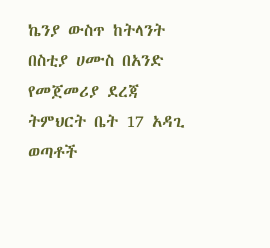ኬንያ ውስጥ ከትላንት በስቲያ ሀሙስ በአንድ የመጀመሪያ ደረጃ ትምህርት ቤት 17 አዳጊ ወጣቶች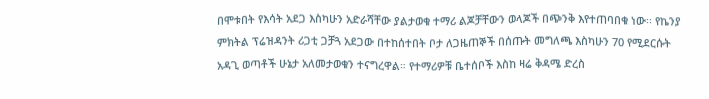በሞቱበት የእሳት አደጋ እስካሁን አድራሻቸው ያልታወቁ ተማሪ ልጆቻቸውን ወላጆች በጭንቅ እየተጠባበቁ ነው፡፡ የኬንያ ምክትል ፕሬዝዳንት ሪጋቲ ጋቻጓ አደጋው በተከሰተበት ቦታ ለጋዜጠኞች በሰጡት መግለጫ እስካሁን 70 የሚደርሱት አዳጊ ወጣቶች ሁኔታ አለመታወቁን ተናግረዋል። የተማሪዎቹ ቤተሰቦች እስከ ዛሬ ቅዳሜ ድረስ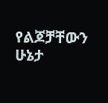የልጆቻቸውን ሁኔታ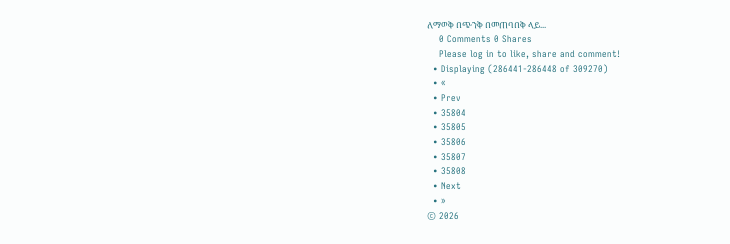ለማወቅ በጭንቅ በመጠባበቅ ላይ...
    0 Comments 0 Shares
    Please log in to like, share and comment!
  • Displaying (286441-286448 of 309270)
  • «
  • Prev
  • 35804
  • 35805
  • 35806
  • 35807
  • 35808
  • Next
  • »
© 2026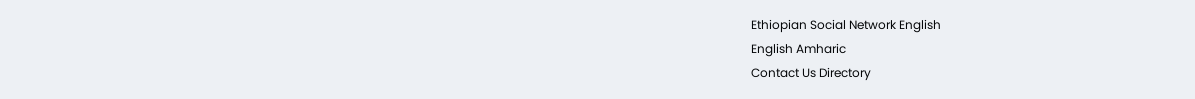Ethiopian Social Network English
English Amharic
Contact Us Directory